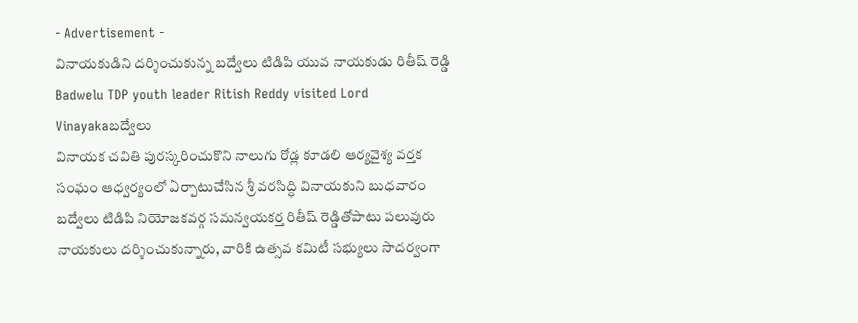- Advertisement -
వినాయకుడిని దర్శించుకున్న బద్వేలు టిడిపి యువ నాయకుడు రితీష్ రెడ్డి
Badwelu TDP youth leader Ritish Reddy visited Lord Vinayakaబద్వేలు
వినాయక చవితి పురస్కరించుకొని నాలుగు రోడ్ల కూడలి ఆర్యవైశ్య వర్తక సంఘం ఆధ్వర్యంలో ఏర్పాటుచేసిన శ్రీ వరసిద్ధి వినాయకుని బుధవారం బద్వేలు టిడిపి నియోజకవర్గ సమన్వయకర్త రితీష్ రెడ్డితోపాటు పలువురు నాయకులు దర్శించుకున్నారు, వారికి ఉత్సవ కమిటీ సభ్యులు సాదర్వంగా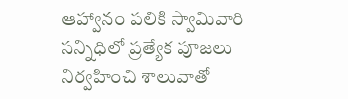ఆహ్వానం పలికి స్వామివారి సన్నిధిలో ప్రత్యేక పూజలు నిర్వహించి శాలువాతో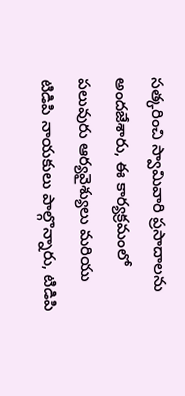సత్కరించి స్వామివారి ప్రసాదాలను అందజేశారు, ఈ కార్యక్రమంలో పలువురు ఆర్యవైశ్యులు మరియు టిడిపి నాయకులు పాల్గొన్నారు, టిడిపి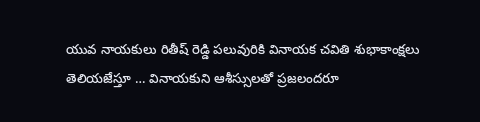యువ నాయకులు రితీష్ రెడ్డి పలువురికి వినాయక చవితి శుభాకాంక్షలు తెలియజేస్తూ … వినాయకుని ఆశీస్సులతో ప్రజలందరూ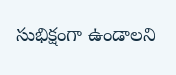సుభిక్షంగా ఉండాలని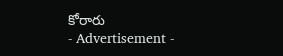కోరారు
- Advertisement -